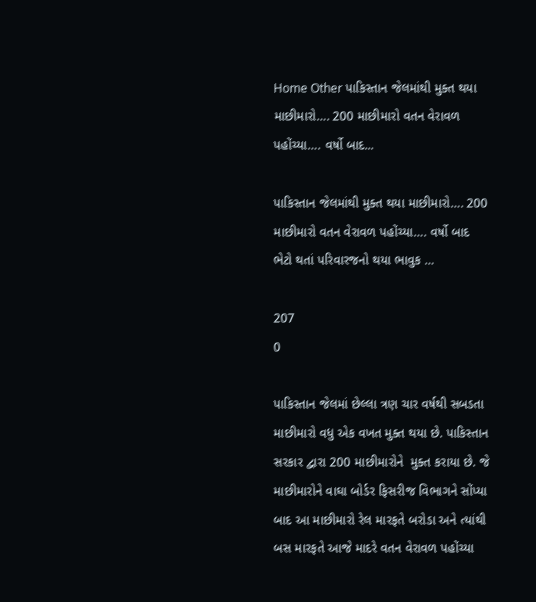Home Other પાકિસ્તાન જેલમાંથી મુક્ત થયા માછીમારો…. 200 માછીમારો વતન વેરાવળ પહોંચ્યા…. વર્ષો બાદ...

પાકિસ્તાન જેલમાંથી મુક્ત થયા માછીમારો…. 200 માછીમારો વતન વેરાવળ પહોંચ્યા…. વર્ષો બાદ ભેટો થતાં પરિવારજનો થયા ભાવુક …

207
0

પાકિસ્તાન જેલમાં છેલ્લા ત્રણ ચાર વર્ષથી સબડતા માછીમારો વધુ એક વખત મુક્ત થયા છે. પાકિસ્તાન સરકાર દ્વારા 200 માછીમારોને  મુક્ત કરાયા છે. જે માછીમારોને વાઘા બોર્ડર ફિસરીજ વિભાગને સોંપ્યા બાદ આ માછીમારો રેલ મારફતે બરોડા અને ત્યાંથી બસ મારફતે આજે માદરે વતન વેરાવળ પહોંચ્યા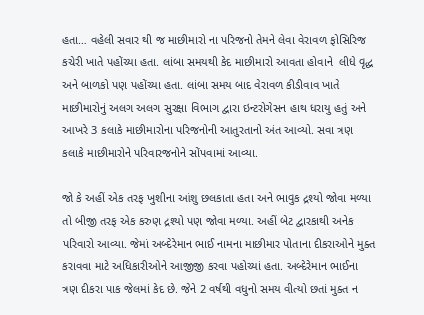હતા… વહેલી સવાર થી જ માછીમારો ના પરિજનો તેમને લેવા વેરાવળ ફોસિરિજ કચેરી ખાતે પહોંચ્યા હતા. લાંબા સમયથી કેદ માછીમારો આવતા હોવાને  લીધે વૃદ્ધ અને બાળકો પણ પહોંચ્યા હતા. લાંબા સમય બાદ વેરાવળ કીડીવાવ ખાતે માછીમારોનું અલગ અલગ સુરક્ષા વિભાગ દ્વારા ઇન્ટરોગેસન હાથ ધરાયુ હતું અને આખરે 3 કલાકે માછીમારોના પરિજનોની આતુરતાનો અંત આવ્યો. સવા ત્રણ કલાકે માછીમારોને પરિવારજનોને સોંપવામાં આવ્યા.

જો કે અહીં એક તરફ ખુશીના આંશુ છલકાતા હતા અને ભાવુક દ્રશ્યો જોવા મળ્યા તો બીજી તરફ એક કરુણ દ્રશ્યો પણ જોવા મળ્યા. અહીં બેટ દ્વારકાથી અનેક પરિવારો આવ્યા. જેમાં અબ્દેરેમાન ભાઈ નામના માછીમાર પોતાના દીકરાઓને મુક્ત કરાવવા માટે અધિકારીઓને આજીજી કરવા પહોચ્યાં હતા. અબ્દેરેમાન ભાઈના ત્રણ દીકરા પાક જેલમાં કેદ છે. જેને 2 વર્ષથી વધુનો સમય વીત્યો છતાં મુક્ત ન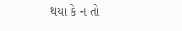થયા કે ન તો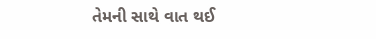તેમની સાથે વાત થઈ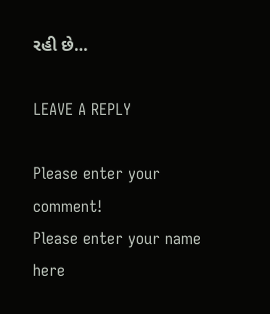રહી છે…

LEAVE A REPLY

Please enter your comment!
Please enter your name here